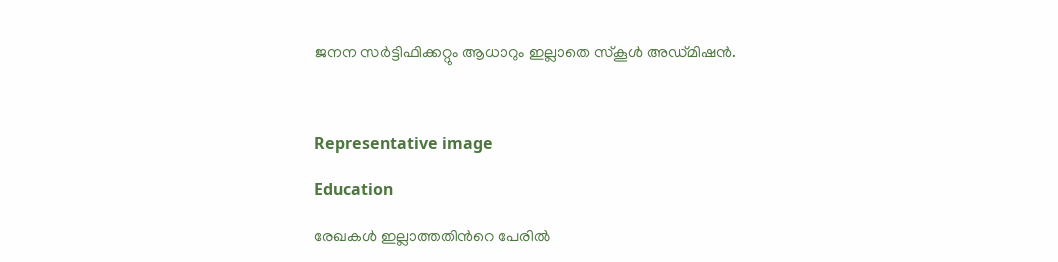ജനന സർട്ടിഫിക്കറ്റും ആധാറും ഇല്ലാതെ സ്കൂൾ അഡ്മിഷൻ.



Representative image

Education

രേഖകൾ ഇല്ലാത്തതിന്‍റെ പേരിൽ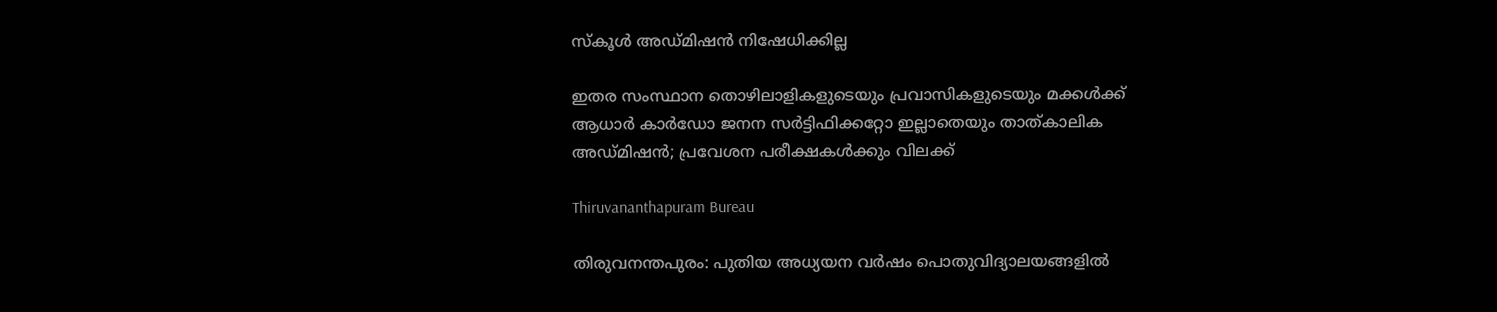സ്കൂൾ അഡ്മിഷൻ നിഷേധിക്കില്ല

ഇതര സംസ്ഥാന തൊഴിലാളികളുടെയും പ്രവാസികളുടെയും മക്കൾക്ക് ആധാർ കാർഡോ ജനന സർട്ടിഫിക്കറ്റോ ഇല്ലാതെയും താത്കാലിക അഡ്മിഷൻ; പ്രവേശന പരീക്ഷകൾക്കും വിലക്ക്

Thiruvananthapuram Bureau

തിരുവനന്തപുരം: പുതിയ അധ്യയന വര്‍ഷം പൊതുവിദ്യാലയങ്ങളില്‍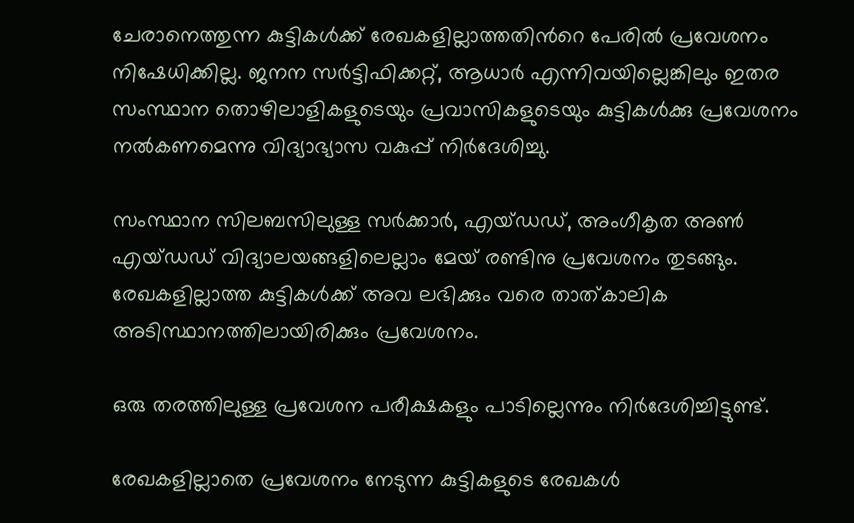ചേരാനെത്തുന്ന കുട്ടികള്‍ക്ക് രേഖകളില്ലാത്തതിന്‍റെ പേരില്‍ പ്രവേശനം നിഷേധിക്കില്ല. ജനന സര്‍ട്ടിഫിക്കറ്റ്, ആധാര്‍ എന്നിവയില്ലെങ്കിലും ഇതര സംസ്ഥാന തൊഴിലാളികളുടെയും പ്രവാസികളുടെയും കുട്ടികള്‍ക്കു പ്രവേശനം നല്‍കണമെന്നു വിദ്യാഭ്യാസ വകുപ്പ് നിര്‍ദേശിച്ചു.

സംസ്ഥാന സിലബസിലുള്ള സര്‍ക്കാര്‍, എയ്ഡഡ്, അംഗീകൃത അണ്‍ എയ്ഡഡ് വിദ്യാലയങ്ങളിലെല്ലാം മേയ് രണ്ടിനു പ്രവേശനം തുടങ്ങും. രേഖകളില്ലാത്ത കുട്ടികള്‍ക്ക് അവ ലഭിക്കും വരെ താത്കാലിക അടിസ്ഥാനത്തിലായിരിക്കും പ്രവേശനം.

ഒരു തരത്തിലുള്ള പ്രവേശന പരീക്ഷകളും പാടില്ലെന്നും നിർദേശിച്ചിട്ടുണ്ട്.

രേഖകളില്ലാതെ പ്രവേശനം നേടുന്ന കുട്ടികളുടെ രേഖകള്‍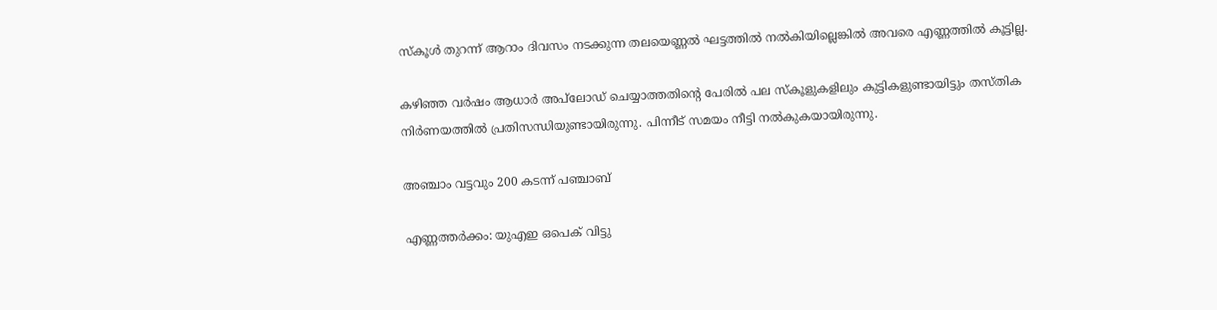സ്‌കൂള്‍ തുറന്ന് ആറാം ദിവസം നടക്കുന്ന തലയെണ്ണല്‍ ഘട്ടത്തില്‍ നല്‍കിയില്ലെങ്കില്‍ അവരെ എണ്ണത്തില്‍ കൂട്ടില്ല.

കഴിഞ്ഞ വര്‍ഷം ആധാര്‍ അപ്‌ലോഡ് ചെയ്യാത്തതിന്‍റെ പേരില്‍ പല സ്‌കൂളുകളിലും കുട്ടികളുണ്ടായിട്ടും തസ്തിക നിര്‍ണയത്തില്‍ പ്രതിസന്ധിയുണ്ടായിരുന്നു. പിന്നീട് സമയം നീട്ടി നല്‍കുകയായിരുന്നു.

അഞ്ചാം വട്ടവും 200 കടന്ന് പഞ്ചാബ്

എണ്ണത്തർക്കം: യുഎഇ ഒപെക് വിട്ടു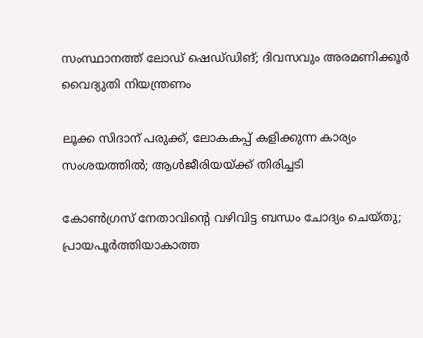സംസ്ഥാനത്ത് ലോഡ് ഷെഡ്‌ഡിങ്; ദിവസവും അരമണിക്കൂർ വൈദ്യുതി നിയന്ത്രണം

ലൂക്ക സിദാന് പരുക്ക്, ലോകകപ്പ് കളിക്കുന്ന കാര‍്യം സംശയത്തിൽ; ആൾജീരിയയ്ക്ക് തിരിച്ചടി

കോൺഗ്രസ് നേതാവിന്‍റെ വഴിവിട്ട ബന്ധം ചോദ്യം ചെയ്തു; പ്രായപൂർത്തിയാകാത്ത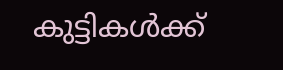കുട്ടികൾക്ക്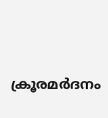ക്രൂരമർദനം